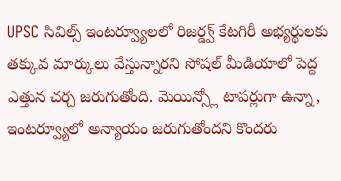UPSC సివిల్స్ ఇంటర్వ్యూలలో రిజర్డ్వ్ కేటగిరీ అభ్యర్థులకు తక్కువ మార్కులు వేస్తున్నారని సోషల్ మీడియాలో పెద్ద ఎత్తున చర్చ జరుగుతోంది. మెయిన్స్లో టాపర్లుగా ఉన్నా, ఇంటర్వ్యూలో అన్యాయం జరుగుతోందని కొందరు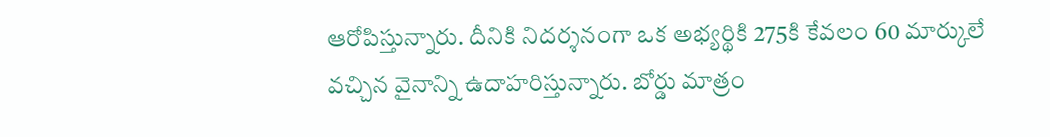ఆరోపిస్తున్నారు. దీనికి నిదర్శనంగా ఒక అభ్యర్థికి 275కి కేవలం 60 మార్కులే వచ్చిన వైనాన్ని ఉదాహరిస్తున్నారు. బోర్డు మాత్రం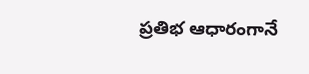ప్రతిభ ఆధారంగానే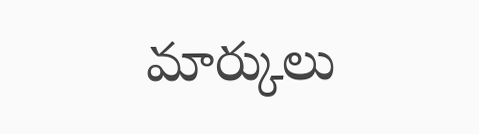మార్కులు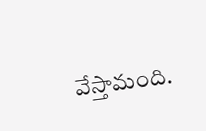వేస్తామంది.